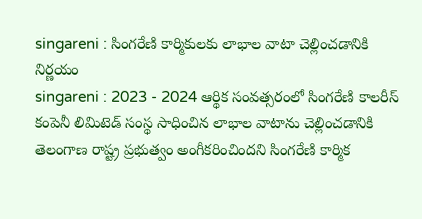singareni : సింగరేణి కార్మికులకు లాభాల వాటా చెల్లించడానికి నిర్ణయం
singareni : 2023 - 2024 ఆర్థిక సంవత్సరంలో సింగరేణి కాలరీస్ కంపెనీ లిమిటెడ్ సంస్థ సాధించిన లాభాల వాటాను చెల్లించడానికి తెలంగాణ రాష్ట్ర ప్రభుత్వం అంగీకరించిందని సింగరేణి కార్మిక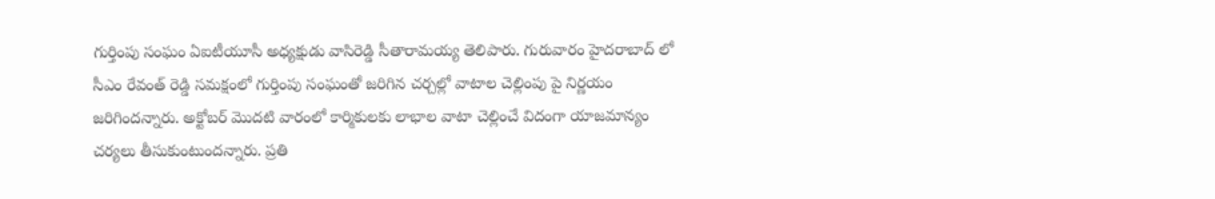గుర్తింపు సంఘం ఏఐటీయూసీ అధ్యక్షుడు వాసిరెడ్డి సీతారామయ్య తెలిపారు. గురువారం హైదరాబాద్ లో సీఎం రేవంత్ రెడ్డి సమక్షంలో గుర్తింపు సంఘంతో జరిగిన చర్చల్లో వాటాల చెల్లింపు పై నిర్ణయం జరిగిందన్నారు. అక్టోబర్ మొదటి వారంలో కార్మికులకు లాభాల వాటా చెల్లించే విదంగా యాజమాన్యం చర్యలు తీసుకుంటుందన్నారు. ప్రతి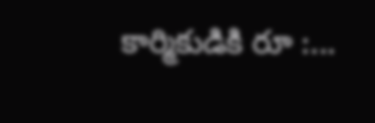కార్మికుడికి రూ :...